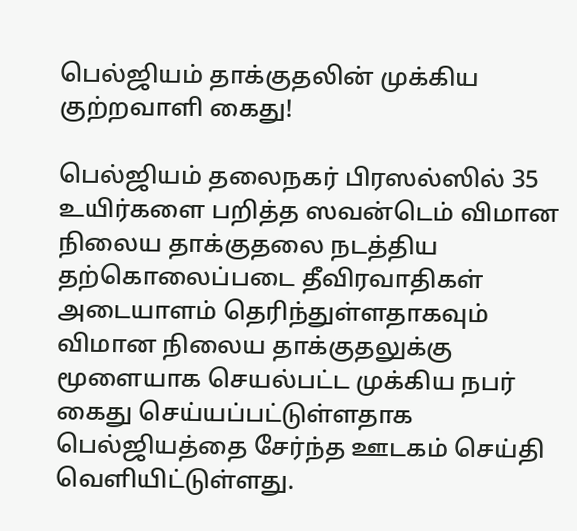பெல்ஜியம் தாக்குதலின் முக்கிய குற்றவாளி கைது!

பெல்ஜியம் தலைநகர் பிரஸல்ஸில் 35 உயிர்களை பறித்த ஸவன்டெம் விமான நிலைய தாக்குதலை நடத்திய தற்கொலைப்படை தீவிரவாதிகள் அடையாளம் தெரிந்துள்ளதாகவும் விமான நிலைய தாக்குதலுக்கு மூளையாக செயல்பட்ட முக்கிய நபர் கைது செய்யப்பட்டுள்ளதாக பெல்ஜியத்தை சேர்ந்த ஊடகம் செய்தி வெளியிட்டுள்ளது.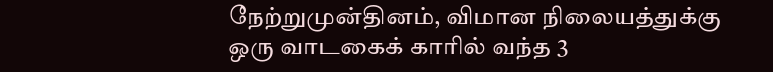நேற்றுமுன்தினம், விமான நிலையத்துக்கு ஒரு வாடகைக் காரில் வந்த 3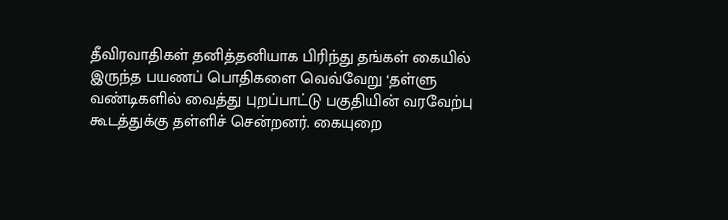தீவிரவாதிகள் தனித்தனியாக பிரிந்து தங்கள் கையில் இருந்த பயணப் பொதிகளை வெவ்வேறு ‘தள்ளு வண்டிகளில் வைத்து புறப்பாட்டு பகுதியின் வரவேற்பு கூடத்துக்கு தள்ளிச் சென்றனர். கையுறை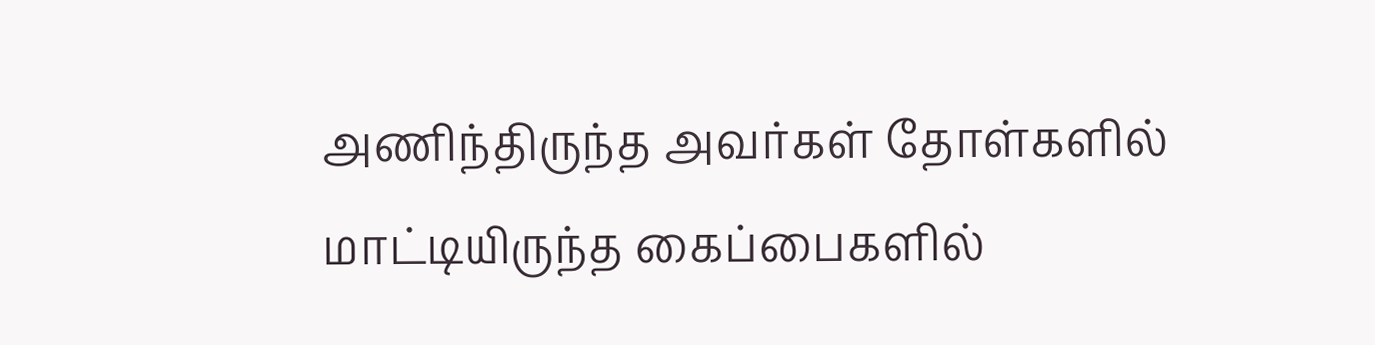அணிந்திருந்த அவர்கள் தோள்களில் மாட்டியிருந்த கைப்பைகளில்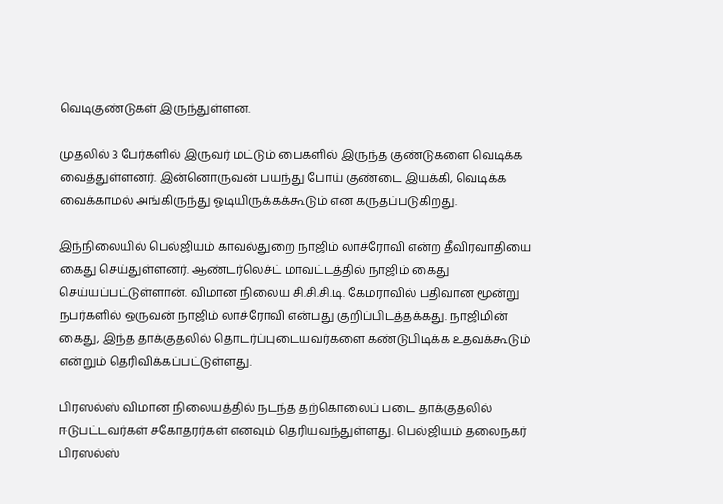வெடிகுண்டுகள் இருந்துள்ளன.

முதலில் 3 பேர்களில் இருவர் மட்டும் பைகளில் இருந்த குண்டுகளை வெடிக்க வைத்துள்ளனர். இன்னொருவன் பயந்து போய் குண்டை இயக்கி, வெடிக்க வைக்காமல் அங்கிருந்து ஓடியிருக்கக்கூடும் என கருதப்படுகிறது.

இந்நிலையில் பெல்ஜியம் காவல்துறை நாஜிம் லாச்ரோவி என்ற தீவிரவாதியை கைது செய்துள்ளனர். ஆண்டர்லெச்ட் மாவட்டத்தில் நாஜிம் கைது செய்யப்பட்டுள்ளான். விமான நிலைய சி.சி.சி.டி. கேமராவில் பதிவான மூன்று நபர்களில் ஒருவன் நாஜிம் லாச்ரோவி என்பது குறிப்பிடத்தக்கது. நாஜிமின் கைது, இந்த தாக்குதலில் தொடர்ப்புடையவர்களை கண்டுபிடிக்க உதவக்கூடும் என்றும் தெரிவிக்கப்பட்டுள்ளது.

பிரஸல்ஸ் விமான நிலையத்தில் நடந்த தற்கொலைப் படை தாக்குதலில் ஈடுபட்டவர்கள் சகோதரர்கள் எனவும் தெரியவந்துள்ளது. பெல்ஜியம் தலைநகர் பிரஸல்ஸ்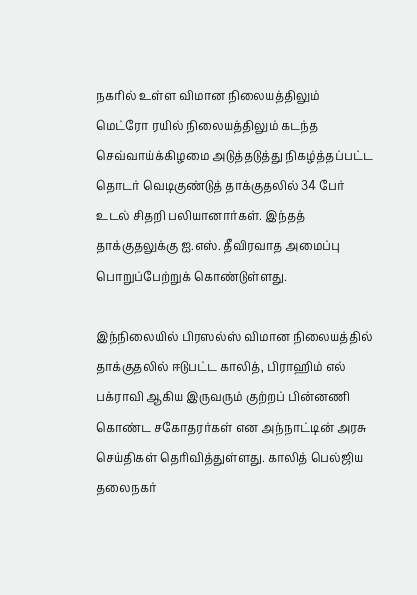நகரில் உள்ள விமான நிலையத்திலும் மெட்ரோ ரயில் நிலையத்திலும் கடந்த செவ்வாய்க்கிழமை அடுத்தடுத்து நிகழ்த்தப்பட்ட தொடர் வெடிகுண்டுத் தாக்குதலில் 34 பேர் உடல் சிதறி பலியானார்கள். இந்தத் தாக்குதலுக்கு ஐ.எஸ். தீவிரவாத அமைப்பு பொறுப்பேற்றுக் கொண்டுள்ளது.

இந்நிலையில் பிரஸல்ஸ் விமான நிலையத்தில் தாக்குதலில் ஈடுபட்ட காலித், பிராஹிம் எல் பக்ராவி ஆகிய இருவரும் குற்றப் பின்னணி கொண்ட சகோதரர்கள் என அந்நாட்டின் அரசு செய்திகள் தெரிவித்துள்ளது. காலித் பெல்ஜிய தலைநகர்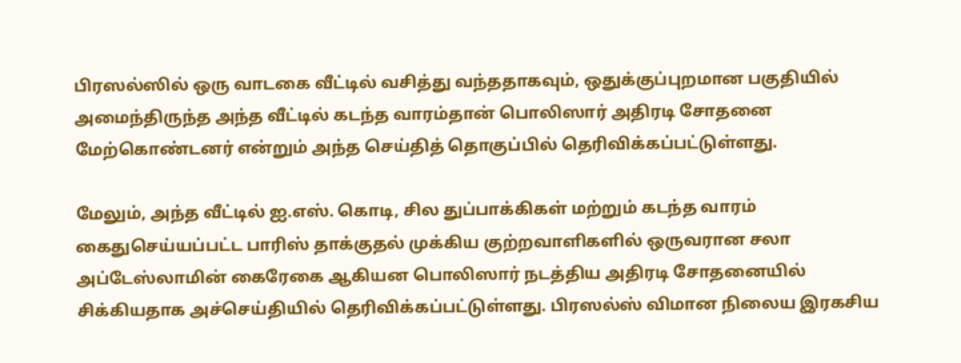பிரஸல்ஸில் ஒரு வாடகை வீட்டில் வசித்து வந்ததாகவும், ஒதுக்குப்புறமான பகுதியில் அமைந்திருந்த அந்த வீட்டில் கடந்த வாரம்தான் பொலிஸார் அதிரடி சோதனை மேற்கொண்டனர் என்றும் அந்த செய்தித் தொகுப்பில் தெரிவிக்கப்பட்டுள்ளது.

மேலும், அந்த வீட்டில் ஐ.எஸ். கொடி, சில துப்பாக்கிகள் மற்றும் கடந்த வாரம் கைதுசெய்யப்பட்ட பாரிஸ் தாக்குதல் முக்கிய குற்றவாளிகளில் ஒருவரான சலா அப்டேஸ்லாமின் கைரேகை ஆகியன பொலிஸார் நடத்திய அதிரடி சோதனையில் சிக்கியதாக அச்செய்தியில் தெரிவிக்கப்பட்டுள்ளது. பிரஸல்ஸ் விமான நிலைய இரகசிய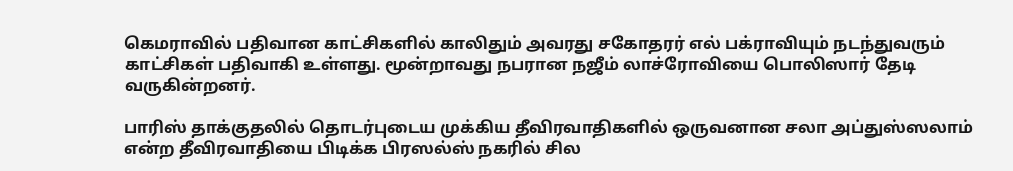கெமராவில் பதிவான காட்சிகளில் காலிதும் அவரது சகோதரர் எல் பக்ராவியும் நடந்துவரும் காட்சிகள் பதிவாகி உள்ளது. மூன்றாவது நபரான நஜீம் லாச்ரோவியை பொலிஸார் தேடி வருகின்றனர்.

பாரிஸ் தாக்குதலில் தொடர்புடைய முக்கிய தீவிரவாதிகளில் ஒருவனான சலா அப்துஸ்ஸலாம் என்ற தீவிரவாதியை பிடிக்க பிரஸல்ஸ் நகரில் சில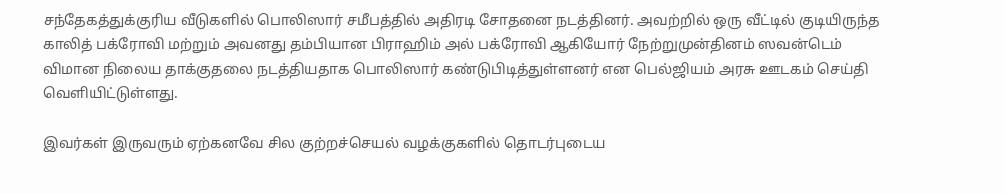சந்தேகத்துக்குரிய வீடுகளில் பொலிஸார் சமீபத்தில் அதிரடி சோதனை நடத்தினர். அவற்றில் ஒரு வீட்டில் குடியிருந்த காலித் பக்ரோவி மற்றும் அவனது தம்பியான பிராஹிம் அல் பக்ரோவி ஆகியோர் நேற்றுமுன்தினம் ஸவன்டெம் விமான நிலைய தாக்குதலை நடத்தியதாக பொலிஸார் கண்டுபிடித்துள்ளனர் என பெல்ஜியம் அரசு ஊடகம் செய்தி வெளியிட்டுள்ளது.

இவர்கள் இருவரும் ஏற்கனவே சில குற்றச்செயல் வழக்குகளில் தொடர்புடைய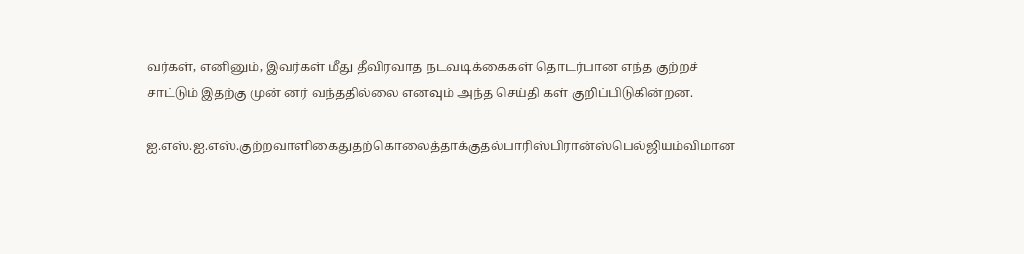வர்கள், எனினும், இவர்கள் மீது தீவிரவாத நடவடிக்கைகள் தொடர்பான எந்த குற்றச் சாட்டும் இதற்கு முன் னர் வந்ததில்லை எனவும் அந்த செய்தி கள் குறிப்பிடுகின்றன.

ஐ.எஸ்.ஐ.எஸ்.குற்றவாளிகைதுதற்கொலைத்தாக்குதல்பாரிஸ்பிரான்ஸ்பெல்ஜியம்விமான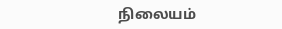நிலையம்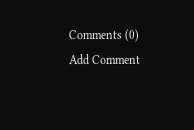Comments (0)
Add Comment